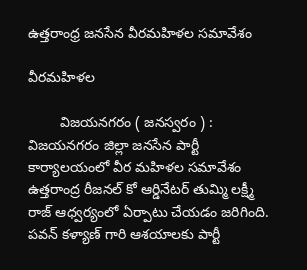ఉత్తరాంధ్ర జనసేన వీరమహిళల సమావేశం

వీరమహిళల

        విజయనగరం ( జనస్వరం ) : విజయనగరం జిల్లా జనసేన పార్టీ కార్యాలయంలో వీర మహిళల సమావేశం ఉత్తరాంద్ర రీజనల్ కో ఆర్డినేటర్ తుమ్మి లక్ష్మీ రాజ్ ఆధ్వర్యంలో ఏర్పాటు చేయడం జరిగింది. పవన్ కళ్యాణ్ గారి ఆశయాలకు పార్టీ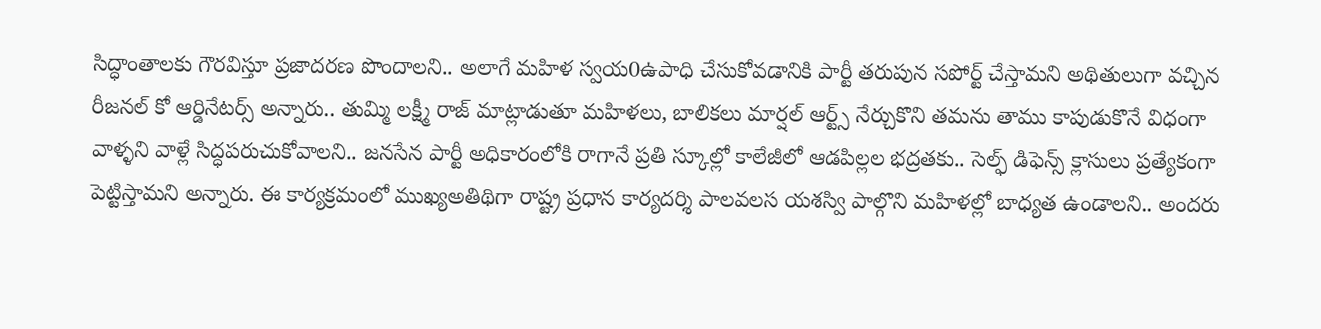సిద్ధాంతాలకు గౌరవిస్తూ ప్రజాదరణ పొందాలని.. అలాగే మహిళ స్వయ0ఉపాధి చేసుకోవడానికి పార్టీ తరుపున సపోర్ట్ చేస్తామని అథితులుగా వచ్చిన రీజనల్ కో ఆర్డినేటర్స్ అన్నారు.. తుమ్మి లక్ష్మీ రాజ్ మాట్లాడుతూ మహిళలు, బాలికలు మార్షల్ ఆర్ట్స్ నేర్చుకొని తమను తాము కాపుడుకొనే విధంగా వాళ్ళని వాళ్లే సిద్ధపరుచుకోవాలని.. జనసేన పార్టీ అధికారంలోకి రాగానే ప్రతి స్కూల్లో కాలేజీలో ఆడపిల్లల భద్రతకు.. సెల్ఫ్ డిఫెన్స్ క్లాసులు ప్రత్యేకంగా పెట్టిస్తామని అన్నారు. ఈ కార్యక్రమంలో ముఖ్యఅతిథిగా రాష్ట్ర ప్రధాన కార్యదర్శి పాలవలస యశస్వి పాల్గొని మహిళల్లో బాధ్యత ఉండాలని.. అందరు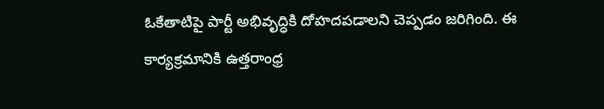ఓకేతాటిపై పార్టీ అభివృద్ధికి దోహదపడాలని చెప్పడం జరిగింది. ఈ కార్యక్రమానికి ఉత్తరాంధ్ర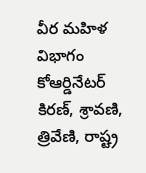వీర మహిళ విభాగం కోఆర్డినేటర్ కిరణ్, శ్రావణి, త్రివేణి, రాష్ట్ర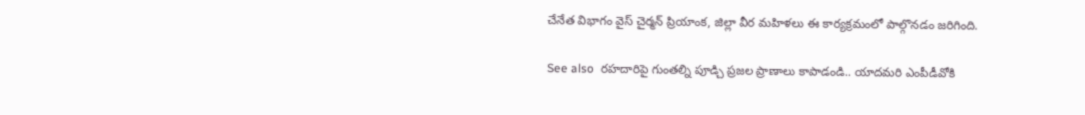చేనేత విభాగం వైస్ చైర్మన్ ప్రియాంక, జిల్లా వీర మహిళలు ఈ కార్యక్రమంలో పాల్గొనడం జరిగింది.

See also  రహదారిపై గుంతల్ని పూడ్చి ప్రజల ప్రాణాలు కాపాడండి.. యాదమరి ఎంపీడీవోకి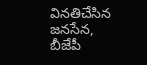వినతిచేసిన జనసేన, బీజేపీ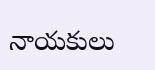నాయకులు